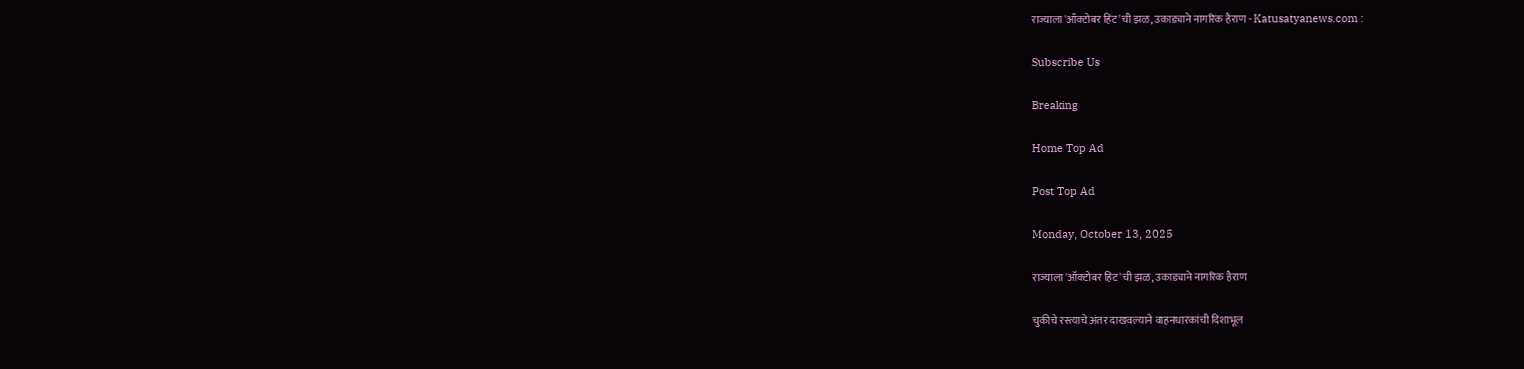राज्याला 'ऑक्टोबर हिट'ची झळ, उकाड्याने नागरिक हैराण - Katusatyanews.com :

Subscribe Us

Breaking

Home Top Ad

Post Top Ad

Monday, October 13, 2025

राज्याला 'ऑक्टोबर हिट'ची झळ, उकाड्याने नागरिक हैराण

चुकीचे रस्त्याचे अंतर दाखवल्याने वाहनधारकांची दिशाभूल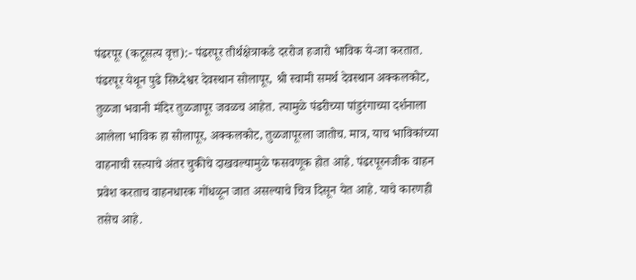पंढरपूर (कटूसत्य वृत्त):- पंढरपूर तीर्थक्षेत्राकडे दररोज हजारो भाविक ये-जा करतात. पंढरपूर येथून पुढे सिध्देश्वर देवस्थान सोलापूर, श्री स्वामी समर्थ देवस्थान अक्कलकोट, तुळजा भवानी मंदिर तुळजापूर जवळच आहेत. त्यामुळे पंढरीच्या पांडुरंगाच्या दर्शनाला आलेला भाविक हा सोलापूर, अक्कलकोट, तुळजापूरला जातोच. मात्र, याच भाविकांच्या वाहनाची रस्त्याचे अंतर चुकीचे दाखवल्यामुळे फसवणूक होत आहे. पंढरपूरनजीक वाहन प्रवेश करताच वाहनधारक गोंधळून जात असल्याचे चित्र दिसून येत आहे. याचे कारणही तसेच आहे.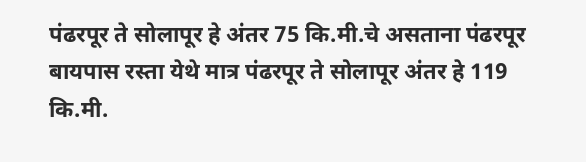पंढरपूर ते सोलापूर हे अंतर 75 कि.मी.चे असताना पंढरपूर बायपास रस्ता येथे मात्र पंढरपूर ते सोलापूर अंतर हे 119 कि.मी.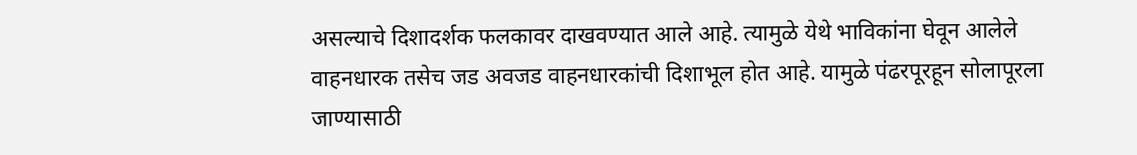असल्याचे दिशादर्शक फलकावर दाखवण्यात आले आहे. त्यामुळे येथे भाविकांना घेवून आलेले वाहनधारक तसेच जड अवजड वाहनधारकांची दिशाभूल होत आहे. यामुळे पंढरपूरहून सोलापूरला जाण्यासाठी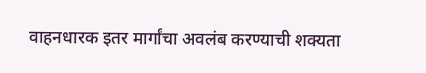वाहनधारक इतर मार्गांचा अवलंब करण्याची शक्यता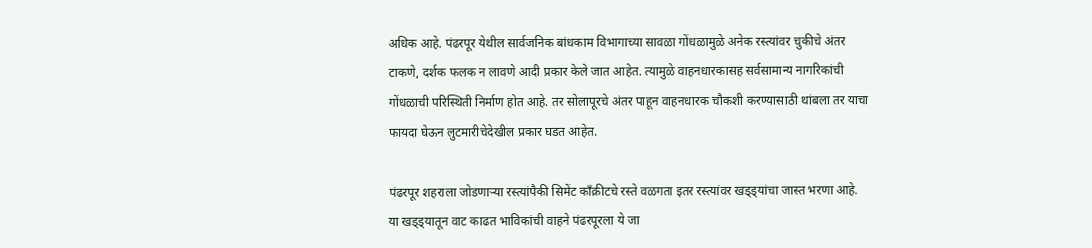अधिक आहे. पंढरपूर येथील सार्वजनिक बांधकाम विभागाच्या सावळा गोंधळामुळे अनेक रस्त्यांवर चुकीचे अंतर टाकणे, दर्शक फलक न लावणे आदी प्रकार केले जात आहेत. त्यामुळे वाहनधारकासह सर्वसामान्य नागरिकांची गोंधळाची परिस्थिती निर्माण होत आहे. तर सोलापूरचे अंतर पाहून वाहनधारक चौकशी करण्यासाठी थांबला तर याचा फायदा घेऊन लुटमारीचेदेखील प्रकार घडत आहेत.

पंढरपूर शहराला जोडणाऱ्या रस्त्यांपैकी सिमेंट काँक्रीटचे रस्ते वळगता इतर रस्त्यांवर खड्ड्यांचा जास्त भरणा आहे. या खड्ड्यातून वाट काढत भाविकांची वाहने पंढरपूरला ये जा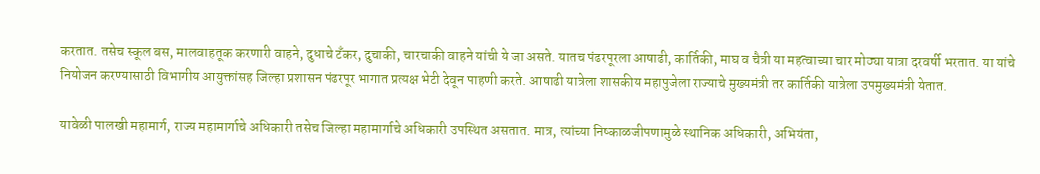करतात. तसेच स्कूल बस, मालवाहतूक करणारी वाहने, दुधाचे टँकर, दुचाकी, चारचाकी वाहने यांची ये जा असते. यातच पंढरपूरला आषाढी, कार्तिकी, माघ व चैत्री या महत्वाच्या चार मोठ्या यात्रा दरवर्षी भरतात. या यांचे नियोजन करण्यासाठी विभागीय आयुक्तांसह जिल्हा प्रशासन पंढरपूर भागात प्रत्यक्ष भेटी देवून पाहणी करते. आषाढी यात्रेला शासकीय महापुजेला राज्याचे मुख्यमंत्री तर कार्तिकी यात्रेला उपमुख्यमंत्री येतात.

यावेळी पालखी महामार्ग, राज्य महामार्गाचे अधिकारी तसेच जिल्हा महामार्गाचे अधिकारी उपस्थित असतात. मात्र, त्यांच्या निष्काळजीपणामुळे स्थानिक अधिकारी, अभियंता,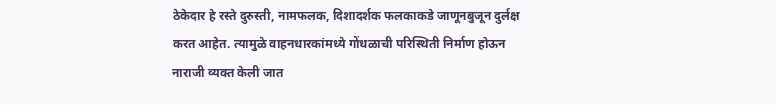ठेकेदार हे रस्ते दुरुस्ती, नामफलक, दिशादर्शक फलकाकडे जाणूनबुजून दुर्लक्ष करत आहेत. त्यामुळे वाहनधारकांमध्ये गोंधळाची परिस्थिती निर्माण होऊन नाराजी व्यक्त केली जात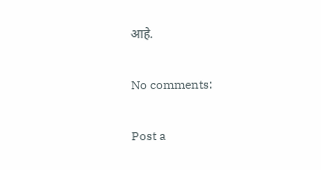आहे.

No comments:

Post a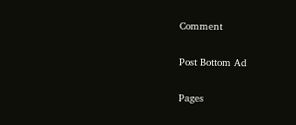Comment

Post Bottom Ad

Pages